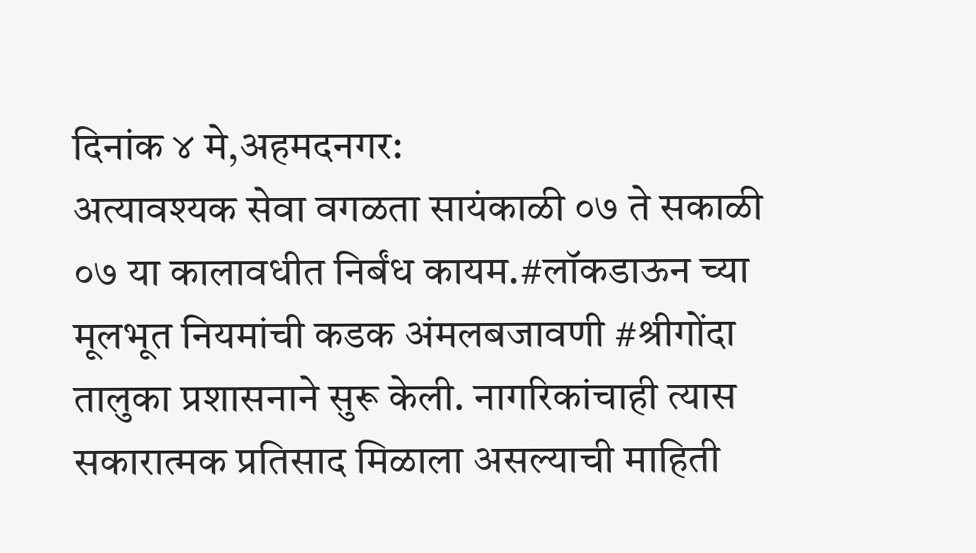दिनांक ४ मे,अहमदनगर:
अत्यावश्यक सेवा वगळता सायंकाळी ०७ ते सकाळी ०७ या कालावधीत निर्बंध कायम.#लॉकडाऊन च्या मूलभूत नियमांची कडक अंमलबजावणी #श्रीगोंदा तालुका प्रशासनाने सुरू केली. नागरिकांचाही त्यास सकारात्मक प्रतिसाद मिळाला असल्याची माहिती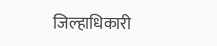जिल्हाधिकारी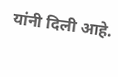यांनी दिली आहे.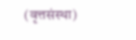(वृत्तसंस्था)